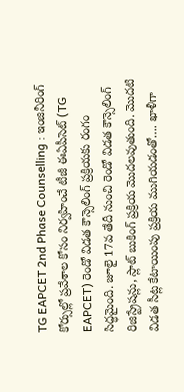TG EAPCET 2nd Phase Counselling : ఇంజినీరింగ్ కోర్సుల్లో ప్రవేశాల కోసం నిర్వహించే టీజీ ఈఏపీసెట్ (TG EAPCET) రెండో విడత కౌన్సెలింగ్ ప్రక్రియకు రంగం సిద్ధమైంది. జూలై 17వ తేదీ నుంచి రెండో విడత కౌన్సెలింగ్ రిజిస్ట్రేషన్లు, స్లాట్ బుకింగ్ ప్రక్రియ మొదలవుతుంది. మొదటి విడత సీట్ల కేటాయింపు ప్రక్రియ ముగియడంతో…. ఖాళీగా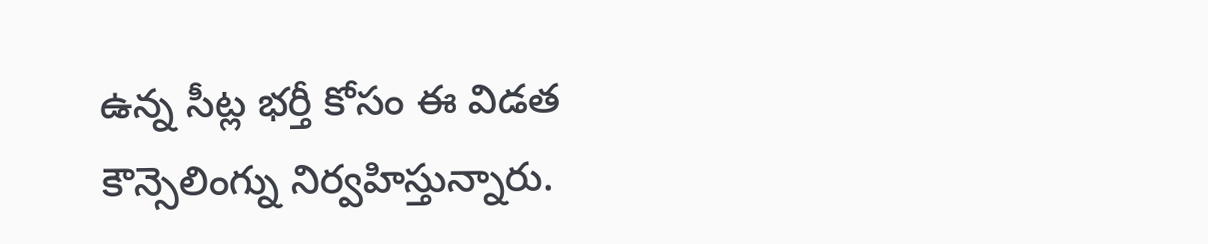ఉన్న సీట్ల భర్తీ కోసం ఈ విడత కౌన్సెలింగ్ను నిర్వహిస్తున్నారు.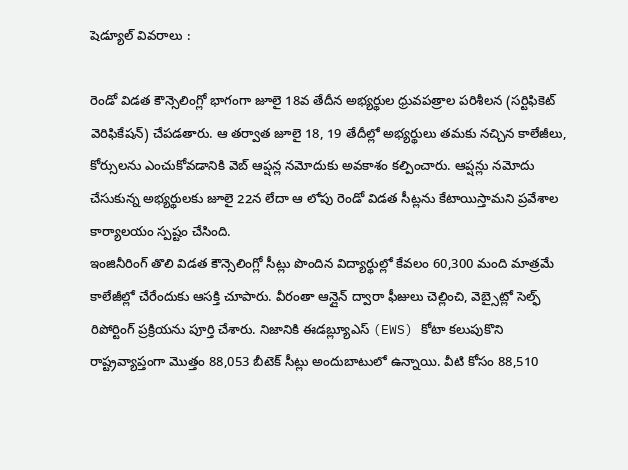షెడ్యూల్ వివరాలు :

రెండో విడత కౌన్సెలింగ్లో భాగంగా జూలై 18వ తేదీన అభ్యర్థుల ధ్రువపత్రాల పరిశీలన (సర్టిఫికెట్ వెరిఫికేషన్) చేపడతారు. ఆ తర్వాత జూలై 18, 19 తేదీల్లో అభ్యర్థులు తమకు నచ్చిన కాలేజీలు, కోర్సులను ఎంచుకోవడానికి వెబ్ ఆప్షన్ల నమోదుకు అవకాశం కల్పించారు. ఆప్షన్లు నమోదు చేసుకున్న అభ్యర్థులకు జూలై 22న లేదా ఆ లోపు రెండో విడత సీట్లను కేటాయిస్తామని ప్రవేశాల కార్యాలయం స్పష్టం చేసింది.
ఇంజినీరింగ్ తొలి విడత కౌన్సెలింగ్లో సీట్లు పొందిన విద్యార్థుల్లో కేవలం 60,300 మంది మాత్రమే కాలేజీల్లో చేరేందుకు ఆసక్తి చూపారు. వీరంతా ఆన్లైన్ ద్వారా ఫీజులు చెల్లించి, వెబ్సైట్లో సెల్ఫ్ రిపోర్టింగ్ ప్రక్రియను పూర్తి చేశారు. నిజానికి ఈడబ్ల్యూఎస్ (EWS) కోటా కలుపుకొని రాష్ట్రవ్యాప్తంగా మొత్తం 88,053 బీటెక్ సీట్లు అందుబాటులో ఉన్నాయి. వీటి కోసం 88,510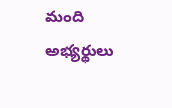మంది అభ్యర్థులు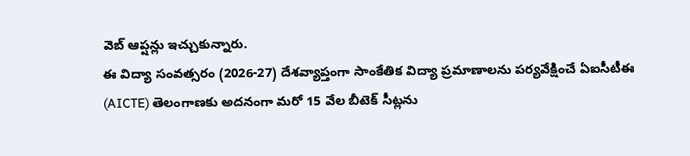వెబ్ ఆప్షన్లు ఇచ్చుకున్నారు.
ఈ విద్యా సంవత్సరం (2026-27) దేశవ్యాప్తంగా సాంకేతిక విద్యా ప్రమాణాలను పర్యవేక్షించే ఏఐసీటీఈ (AICTE) తెలంగాణకు అదనంగా మరో 15 వేల బీటెక్ సీట్లను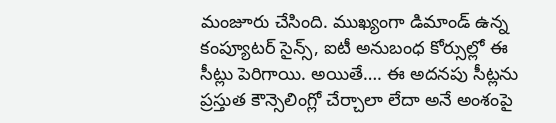మంజూరు చేసింది. ముఖ్యంగా డిమాండ్ ఉన్న కంప్యూటర్ సైన్స్, ఐటీ అనుబంధ కోర్సుల్లో ఈ సీట్లు పెరిగాయి. అయితే…. ఈ అదనపు సీట్లను ప్రస్తుత కౌన్సెలింగ్లో చేర్చాలా లేదా అనే అంశంపై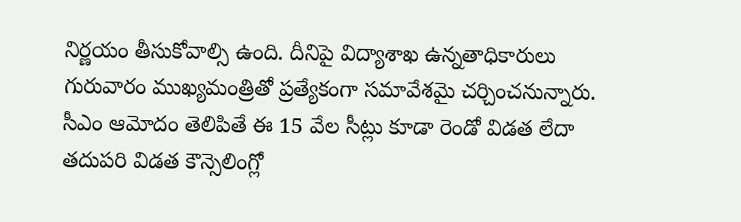నిర్ణయం తీసుకోవాల్సి ఉంది. దీనిపై విద్యాశాఖ ఉన్నతాధికారులు గురువారం ముఖ్యమంత్రితో ప్రత్యేకంగా సమావేశమై చర్చించనున్నారు. సీఎం ఆమోదం తెలిపితే ఈ 15 వేల సీట్లు కూడా రెండో విడత లేదా తదుపరి విడత కౌన్సెలింగ్లో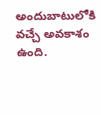అందుబాటులోకి వచ్చే అవకాశం ఉంది.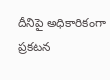దీనిపై అధికారికంగా ప్రకటన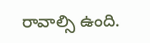రావాల్సి ఉంది.